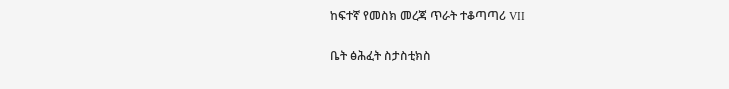ከፍተኛ የመስክ መረጃ ጥራት ተቆጣጣሪ VII

ቤት ፅሕፈት ስታስቲክስ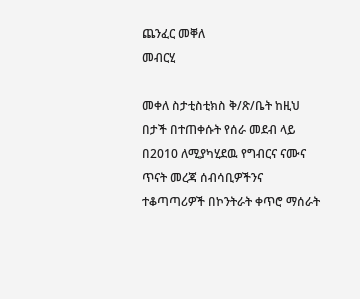ጨንፈር መቐለ
መብርሂ

መቀለ ስታቲስቲክስ ቅ/ጽ/ቤት ከዚህ በታች በተጠቀሱት የሰራ መደብ ላይ በ2010 ለሚያካሂደዉ የግብርና ናሙና ጥናት መረጃ ሰብሳቢዎችንና ተቆጣጣሪዎች በኮንትራት ቀጥሮ ማሰራት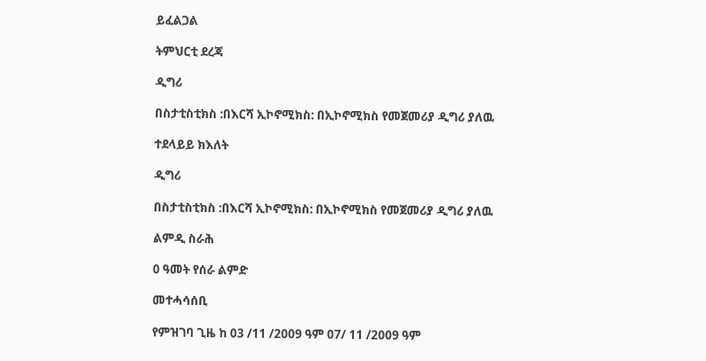ይፈልጋል

ትምህርቲ ደረጃ

ዲግሪ

በስታቲስቲክስ :በእርሻ ኢኮኖሚክስ: በኢኮኖሚክስ የመጀመሪያ ዲግሪ ያለዉ

ተደላይይ ክእለት

ዲግሪ

በስታቲስቲክስ :በእርሻ ኢኮኖሚክስ: በኢኮኖሚክስ የመጀመሪያ ዲግሪ ያለዉ

ልምዲ ስራሕ

0 ዓመት የሰራ ልምድ

መተሓሳሰቢ

የምዝገባ ጊዜ ከ 03 /11 /2009 ዓም 07/ 11 /2009 ዓም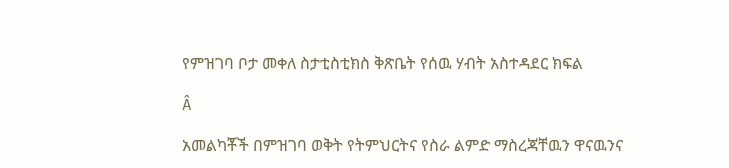የምዝገባ ቦታ መቀለ ስታቲስቲክስ ቅጽቤት የሰዉ ሃብት አስተዳደር ክፍል

Â

አመልካቾች በምዝገባ ወቅት የትምህርትና የስራ ልምድ ማስረጃቸዉን ዋናዉንና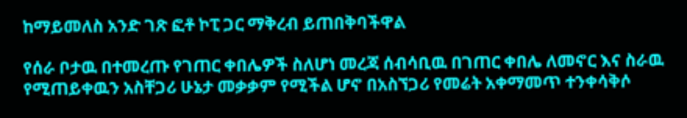ከማይመለስ አንድ ገጽ ፎቶ ኮፒ ጋር ማቅረብ ይጠበቅባችዋል

የሰራ ቦታዉ በተመረጡ የገጠር ቀበሌዎች ስለሆነ መረጃ ሰብሳቢዉ በገጠር ቀበሌ ለመኖር እና ስራዉ የሚጠይቀዉን አስቸጋሪ ሁኔታ መቃቃም የሚችል ሆኖ በአስኘጋሪ የመሬት አቀማመጥ ተንቀሳቅሶ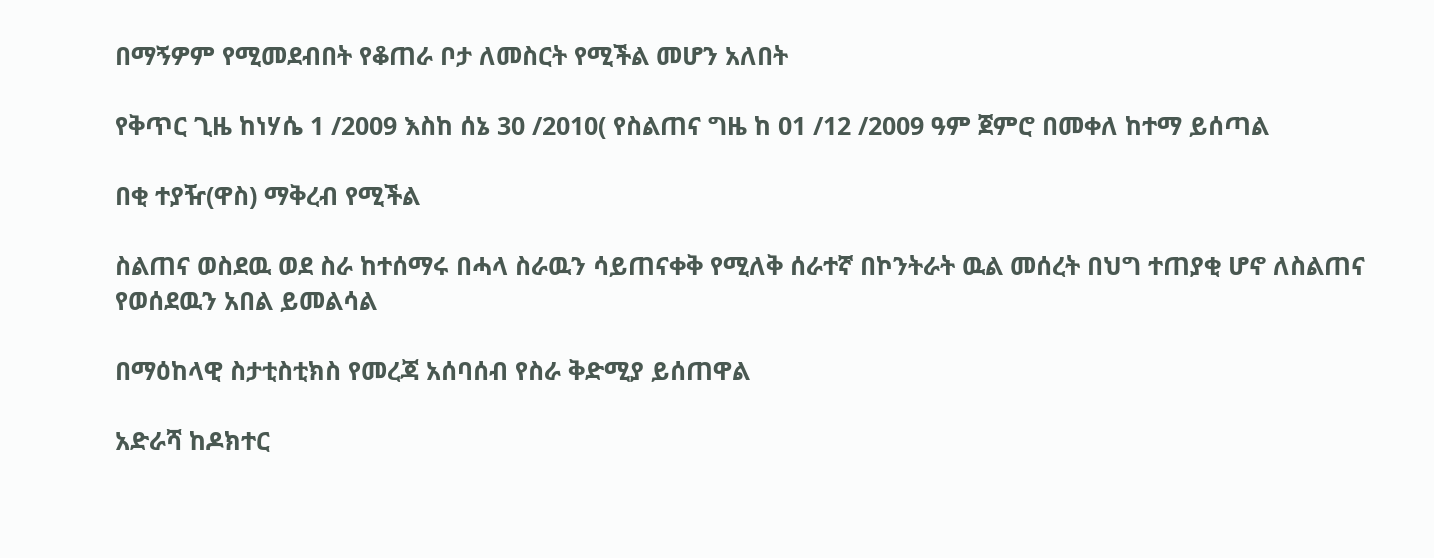በማኝዎም የሚመደብበት የቆጠራ ቦታ ለመስርት የሚችል መሆን አለበት

የቅጥር ጊዜ ከነሃሴ 1 /2009 እስከ ሰኔ 30 /2010( የስልጠና ግዜ ከ 01 /12 /2009 ዓም ጀምሮ በመቀለ ከተማ ይሰጣል

በቂ ተያዥ(ዋስ) ማቅረብ የሚችል

ስልጠና ወስደዉ ወደ ስራ ከተሰማሩ በሓላ ስራዉን ሳይጠናቀቅ የሚለቅ ሰራተኛ በኮንትራት ዉል መሰረት በህግ ተጠያቂ ሆኖ ለስልጠና የወሰደዉን አበል ይመልሳል

በማዕከላዊ ስታቲስቲክስ የመረጃ አሰባሰብ የስራ ቅድሚያ ይሰጠዋል

አድራሻ ከዶክተር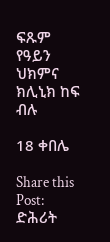ፍጹም የዓይን ህክምና ክሊኒክ ከፍ ብሉ

18 ቀበሌ

Share this Post:
ድሕሪት